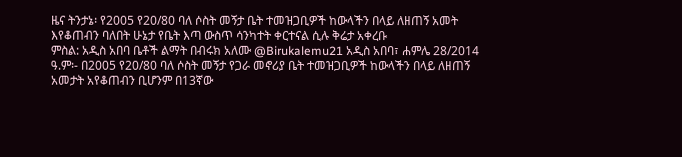ዜና ትንታኔ፡ የ2005 የ20/80 ባለ ሶስት መኝታ ቤት ተመዝጋቢዎች ከውላችን በላይ ለዘጠኝ አመት እየቆጠብን ባለበት ሁኔታ የቤት እጣ ውስጥ ሳንካተት ቀርተናል ሲሉ ቅሬታ አቀረቡ
ምስል: አዲስ አበባ ቤቶች ልማት በብሩክ አለሙ @Birukalemu21 አዲስ አበባ፣ ሐምሌ 28/2014 ዓ.ም፡- በ2005 የ20/80 ባለ ሶስት መኝታ የጋራ መኖሪያ ቤት ተመዝጋቢዎች ከውላችን በላይ ለዘጠኝ አመታት አየቆጠብን ቢሆንም በ13ኛው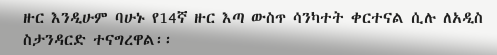ዙር እንዲሁም ባሁኑ የ14ኛ ዙር እጣ ውስጥ ሳንካተት ቀርተናል ሲሉ ለአዲስ ስታንዳርድ ተናግረዋል፡፡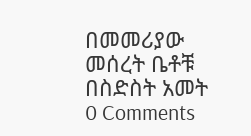በመመሪያው መሰረት ቤቶቹ በስድስት አመት
0 Comments